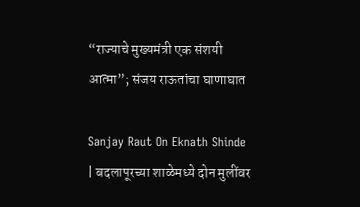“राज्याचे मुख्यमंत्री एक संशयी आत्मा”; संजय राऊतांचा घाणाघात

Sanjay Raut On Eknath Shinde | बदलापूरच्या शाळेमध्ये दोन मुलींवर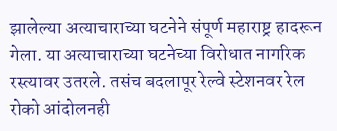झालेल्या अत्याचाराच्या घटनेने संपूर्ण महाराष्ट्र हादरून गेला. या अत्याचाराच्या घटनेच्या विरोधात नागरिक रस्त्यावर उतरले. तसंच बदलापूर रेल्वे स्टेशनवर रेल रोको आंदोलनही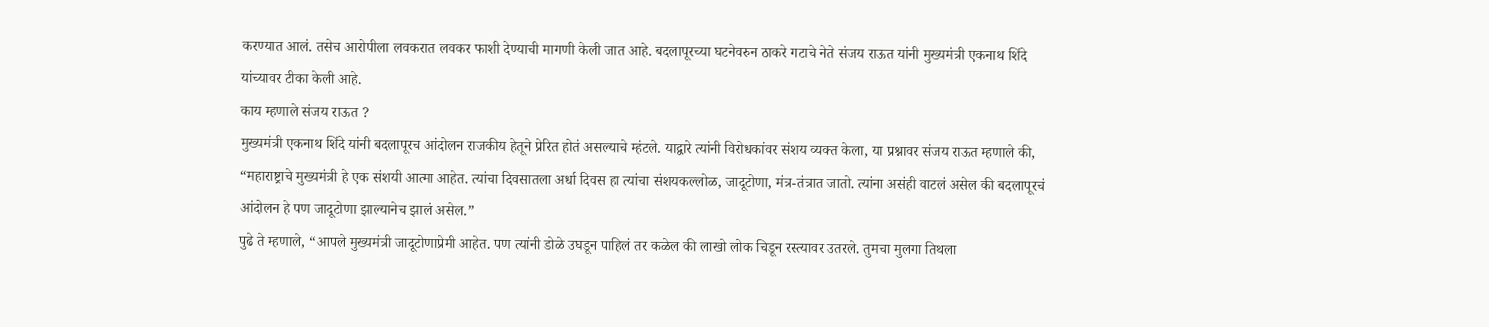करण्यात आलं. तसेच आरोपीला लवकरात लवकर फाशी देण्याची मागणी केली जात आहे. बदलापूरच्या घटनेवरुन ठाकरे गटाचे नेते संजय राऊत यांनी मुख्यमंत्री एकनाथ शिंदे यांच्यावर टीका केली आहे.
काय म्हणाले संजय राऊत ?
मुख्यमंत्री एकनाथ शिंदे यांनी बदलापूरच आंदोलन राजकीय हेतूने प्रेरित होतं असल्याचे म्हंटले. याद्वारे त्यांनी विरोधकांवर संशय व्यक्त केला, या प्रश्नावर संजय राऊत म्हणाले की, “महाराष्ट्राचे मुख्यमंत्री हे एक संशयी आत्मा आहेत. त्यांचा दिवसातला अर्धा दिवस हा त्यांचा संशयकल्लोळ, जादूटोणा, मंत्र-तंत्रात जातो. त्यांना असंही वाटलं असेल की बदलापूरचं आंदोलन हे पण जादूटोणा झाल्यानेच झालं असेल.”
पुढे ते म्हणाले, “आपले मुख्यमंत्री जादूटोणाप्रेमी आहेत. पण त्यांनी डोळे उघडून पाहिलं तर कळेल की लाखो लोक चिडून रस्त्यावर उतरले. तुमचा मुलगा तिथला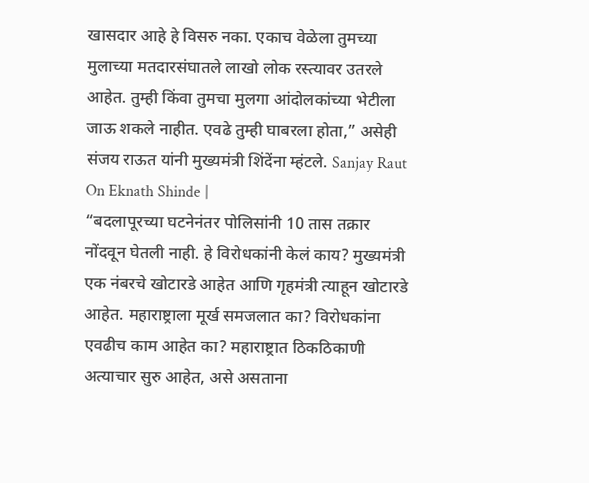खासदार आहे हे विसरु नका. एकाच वेळेला तुमच्या मुलाच्या मतदारसंघातले लाखो लोक रस्त्यावर उतरले आहेत. तुम्ही किंवा तुमचा मुलगा आंदोलकांच्या भेटीला जाऊ शकले नाहीत. एवढे तुम्ही घाबरला होता,” असेही संजय राऊत यांनी मुख्यमंत्री शिंदेंना म्हंटले. Sanjay Raut On Eknath Shinde |
“बदलापूरच्या घटनेनंतर पोलिसांनी 10 तास तक्रार नोंदवून घेतली नाही. हे विरोधकांनी केलं काय? मुख्यमंत्री एक नंबरचे खोटारडे आहेत आणि गृहमंत्री त्याहून खोटारडे आहेत. महाराष्ट्राला मूर्ख समजलात का? विरोधकांना एवढीच काम आहेत का? महाराष्ट्रात ठिकठिकाणी अत्याचार सुरु आहेत, असे असताना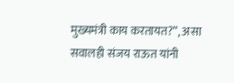मुख्यमंत्री काय करतायत?”, असा सवालही संजय राऊत यांनी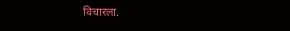विचारला.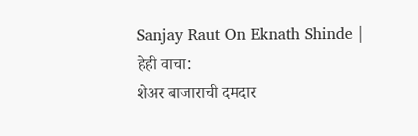Sanjay Raut On Eknath Shinde |
हेही वाचा:
शेअर बाजाराची दमदार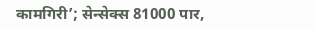कामगिरी’; सेन्सेक्स 81000 पार,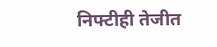निफ्टीही तेजीत